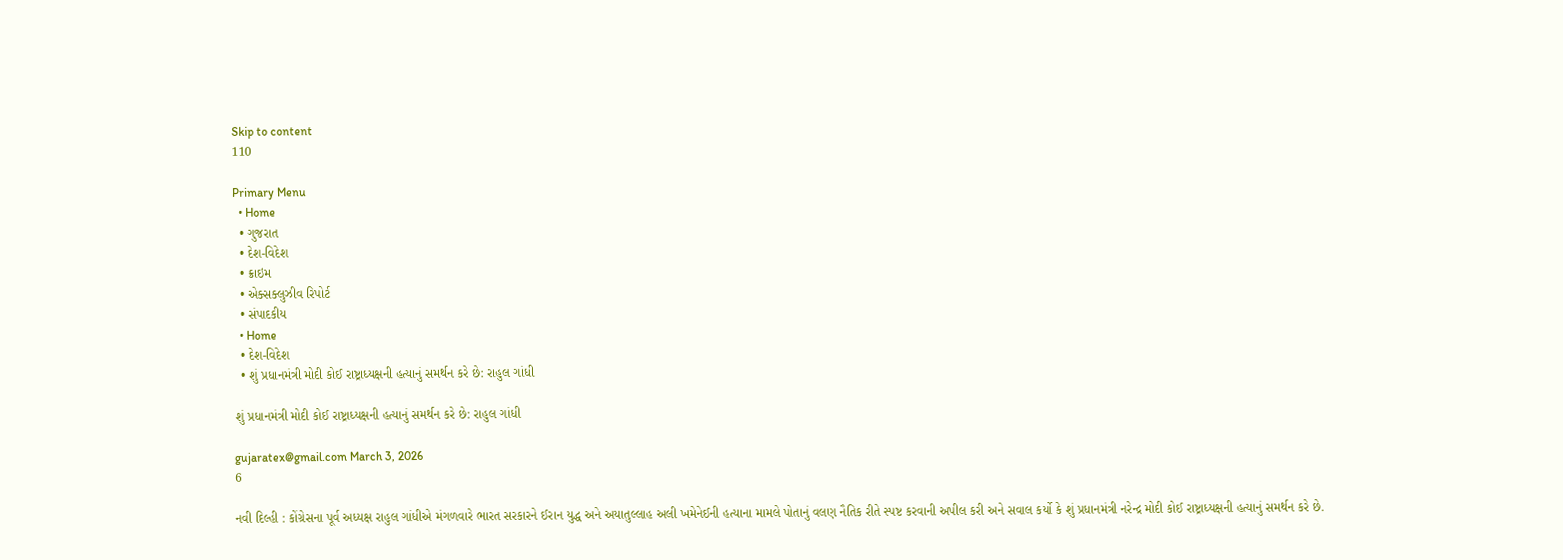Skip to content
110

Primary Menu
  • Home
  • ગુજરાત
  • દેશ-વિદેશ
  • ક્રાઇમ
  • એક્સક્લુઝીવ રિપોર્ટ
  • સંપાદકીય
  • Home
  • દેશ-વિદેશ
  • શું પ્રધાનમંત્રી મોદી કોઈ રાષ્ટ્રાધ્યક્ષની હત્યાનું સમર્થન કરે છે: રાહુલ ગાંધી

શું પ્રધાનમંત્રી મોદી કોઈ રાષ્ટ્રાધ્યક્ષની હત્યાનું સમર્થન કરે છે: રાહુલ ગાંધી

gujaratex@gmail.com March 3, 2026
6

નવી દિલ્હી : કોંગ્રેસના પૂર્વ અધ્યક્ષ રાહુલ ગાંધીએ મંગળવારે ભારત સરકારને ઈરાન યુદ્ધ અને અયાતુલ્લાહ અલી ખમેનેઈની હત્યાના મામલે પોતાનું વલણ નૈતિક રીતે સ્પષ્ટ કરવાની અપીલ કરી અને સવાલ કર્યો કે શું પ્રધાનમંત્રી નરેન્દ્ર મોદી કોઈ રાષ્ટ્રાધ્યક્ષની હત્યાનું સમર્થન કરે છે.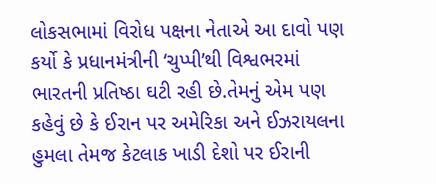લોકસભામાં વિરોધ પક્ષના નેતાએ આ દાવો પણ કર્યો કે પ્રધાનમંત્રીની ‘ચુપ્પી’થી વિશ્વભરમાં ભારતની પ્રતિષ્ઠા ઘટી રહી છે.તેમનું એમ પણ કહેવું છે કે ઈરાન પર અમેરિકા અને ઈઝરાયલના હુમલા તેમજ કેટલાક ખાડી દેશો પર ઈરાની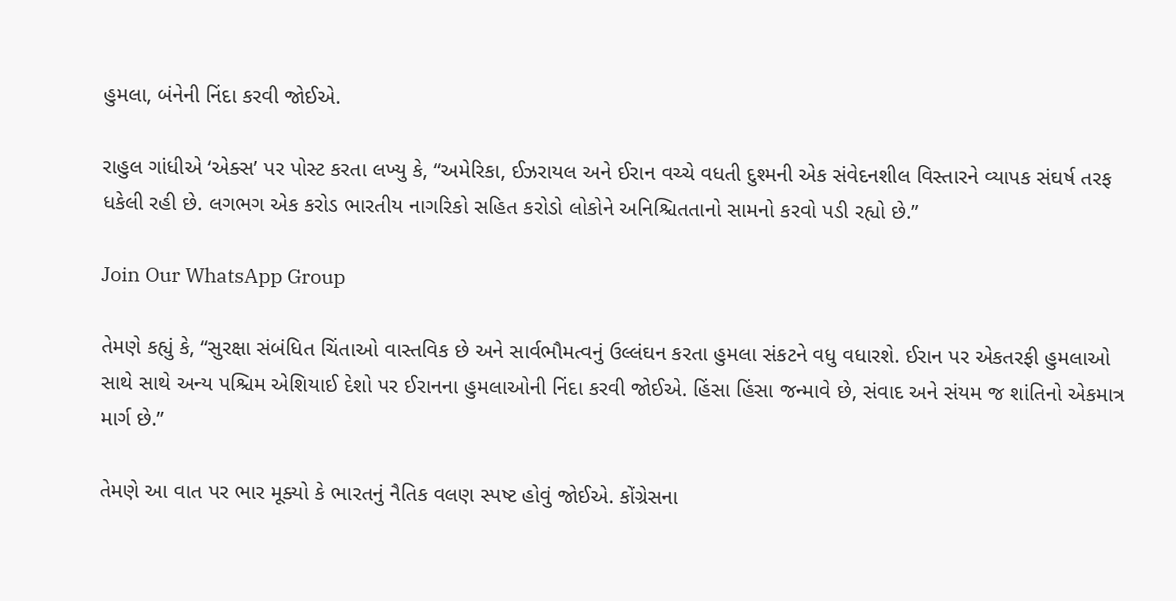હુમલા, બંનેની નિંદા કરવી જોઈએ.

રાહુલ ગાંધીએ ‘એક્સ’ પર પોસ્ટ કરતા લખ્યુ કે, “અમેરિકા, ઈઝરાયલ અને ઈરાન વચ્ચે વધતી દુશ્મની એક સંવેદનશીલ વિસ્તારને વ્યાપક સંઘર્ષ તરફ ધકેલી રહી છે. લગભગ એક કરોડ ભારતીય નાગરિકો સહિત કરોડો લોકોને અનિશ્ચિતતાનો સામનો કરવો પડી રહ્યો છે.”

Join Our WhatsApp Group

તેમણે કહ્યું કે, “સુરક્ષા સંબંધિત ચિંતાઓ વાસ્તવિક છે અને સાર્વભૌમત્વનું ઉલ્લંઘન કરતા હુમલા સંકટને વધુ વધારશે. ઈરાન પર એકતરફી હુમલાઓ સાથે સાથે અન્ય પશ્ચિમ એશિયાઈ દેશો પર ઈરાનના હુમલાઓની નિંદા કરવી જોઈએ. હિંસા હિંસા જન્માવે છે, સંવાદ અને સંયમ જ શાંતિનો એકમાત્ર માર્ગ છે.”

તેમણે આ વાત પર ભાર મૂક્યો કે ભારતનું નૈતિક વલણ સ્પષ્ટ હોવું જોઈએ. કોંગ્રેસના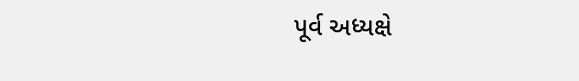પૂર્વ અધ્યક્ષે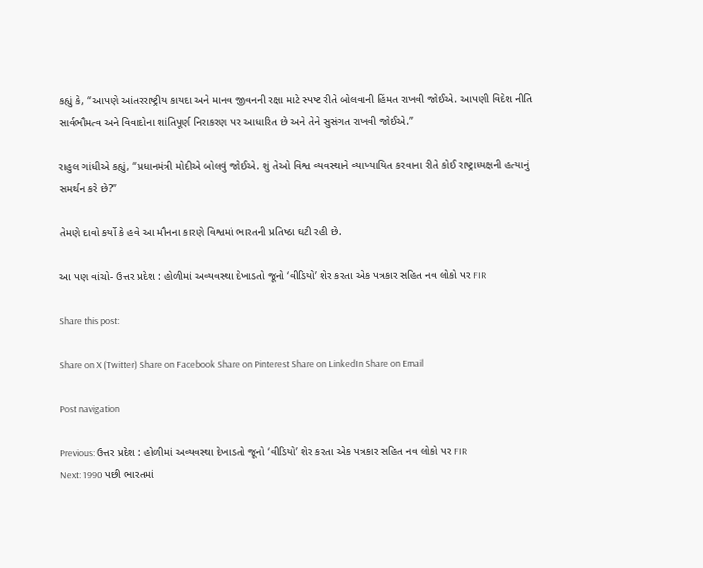કહ્યું કે, “આપણે આંતરરાષ્ટ્રીય કાયદા અને માનવ જીવનની રક્ષા માટે સ્પષ્ટ રીતે બોલવાની હિંમત રાખવી જોઈએ. આપણી વિદેશ નીતિ સાર્વભૌમત્વ અને વિવાદોના શાંતિપૂર્ણ નિરાકરણ પર આધારિત છે અને તેને સુસંગત રાખવી જોઈએ.”

રાહુલ ગાંધીએ કહ્યું, “પ્રધાનમંત્રી મોદીએ બોલવું જોઈએ. શું તેઓ વિશ્વ વ્યવસ્થાને વ્યાખ્યાયિત કરવાના રીતે કોઈ રાષ્ટ્રાધ્યક્ષની હત્યાનું સમર્થન કરે છે?”

તેમણે દાવો કર્યો કે હવે આ મૌનના કારણે વિશ્વમાં ભારતની પ્રતિષ્ઠા ઘટી રહી છે.

આ પણ વાંચો- ઉત્તર પ્રદેશ : હોળીમાં અવ્યવસ્થા દેખાડતો જૂનો ‘વીડિયો’ શેર કરતા એક પત્રકાર સહિત નવ લોકો પર FIR

Share this post:

Share on X (Twitter) Share on Facebook Share on Pinterest Share on LinkedIn Share on Email

Post navigation

Previous: ઉત્તર પ્રદેશ : હોળીમાં અવ્યવસ્થા દેખાડતો જૂનો ‘વીડિયો’ શેર કરતા એક પત્રકાર સહિત નવ લોકો પર FIR
Next: 1990 પછી ભારતમાં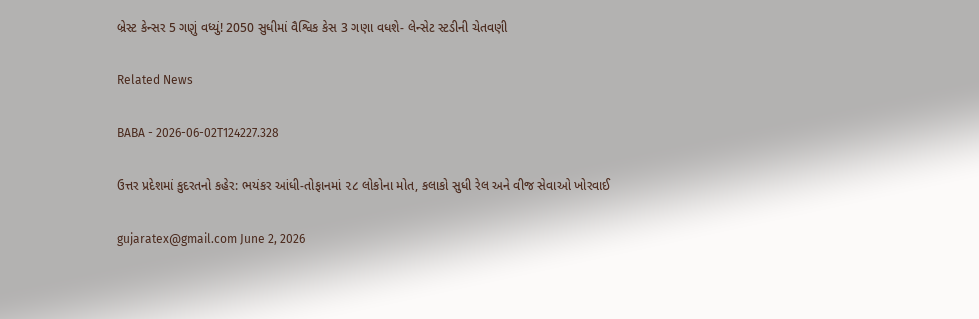બ્રેસ્ટ કેન્સર 5 ગણું વધ્યું! 2050 સુધીમાં વૈશ્વિક કેસ 3 ગણા વધશે- લેન્સેટ સ્ટડીની ચેતવણી

Related News

BABA - 2026-06-02T124227.328

ઉત્તર પ્રદેશમાં કુદરતનો કહેર: ભયંકર આંધી-તોફાનમાં ૨૮ લોકોના મોત, કલાકો સુધી રેલ અને વીજ સેવાઓ ખોરવાઈ

gujaratex@gmail.com June 2, 2026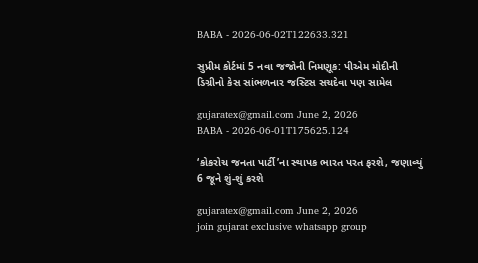BABA - 2026-06-02T122633.321

સુપ્રીમ કોર્ટમાં 5 નવા જજોની નિમણૂક: પીએમ મોદીની ડિગ્રીનો કેસ સાંભળનાર જસ્ટિસ સચદેવા પણ સામેલ

gujaratex@gmail.com June 2, 2026
BABA - 2026-06-01T175625.124

‘કોકરોચ જનતા પાર્ટી’ના સ્થાપક ભારત પરત ફરશે, જણાવ્યું 6 જૂને શું-શું કરશે

gujaratex@gmail.com June 2, 2026
join gujarat exclusive whatsapp group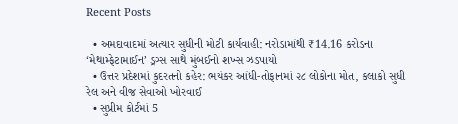Recent Posts

  • અમદાવાદમાં અત્યાર સુધીની મોટી કાર્યવાહી: નરોડામાંથી ₹14.16 કરોડના ‘મેથામ્ફેટામાઈન’ ડ્રગ્સ સાથે મુંબઈનો શખ્સ ઝડપાયો
  • ઉત્તર પ્રદેશમાં કુદરતનો કહેર: ભયંકર આંધી-તોફાનમાં ૨૮ લોકોના મોત, કલાકો સુધી રેલ અને વીજ સેવાઓ ખોરવાઈ
  • સુપ્રીમ કોર્ટમાં 5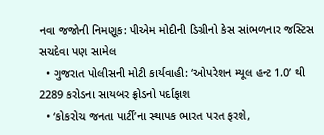નવા જજોની નિમણૂક: પીએમ મોદીની ડિગ્રીનો કેસ સાંભળનાર જસ્ટિસ સચદેવા પણ સામેલ
  • ગુજરાત પોલીસની મોટી કાર્યવાહી: ‘ઓપરેશન મ્યૂલ હન્ટ 1.0’ થી 2289 કરોડના સાયબર ફ્રોડનો પર્દાફાશ
  • ‘કોકરોચ જનતા પાર્ટી’ના સ્થાપક ભારત પરત ફરશે,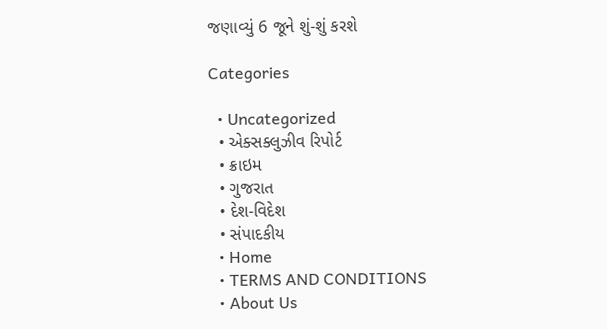જણાવ્યું 6 જૂને શું-શું કરશે

Categories

  • Uncategorized
  • એક્સક્લુઝીવ રિપોર્ટ
  • ક્રાઇમ
  • ગુજરાત
  • દેશ-વિદેશ
  • સંપાદકીય
  • Home
  • TERMS AND CONDITIONS
  • About Us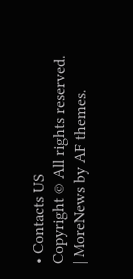• Contacts US
Copyright © All rights reserved. | MoreNews by AF themes.